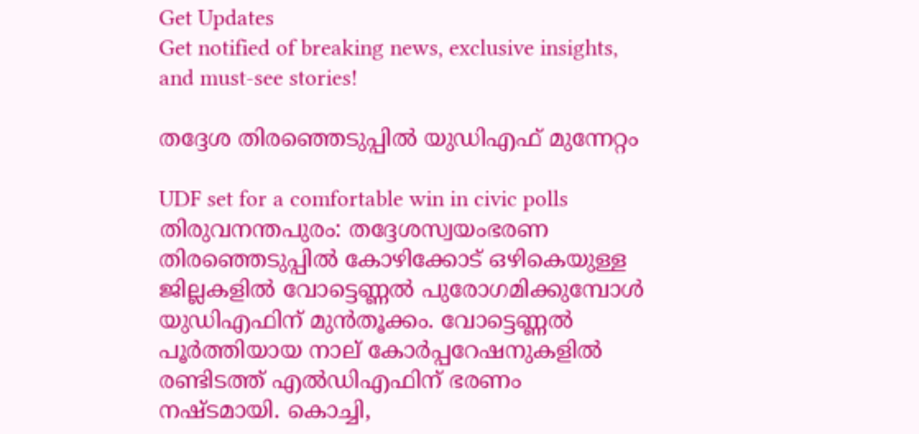Get Updates
Get notified of breaking news, exclusive insights, and must-see stories!

തദ്ദേശ തിരഞ്ഞെടുപ്പില്‍ യുഡിഎഫ് മുന്നേറ്റം

UDF set for a comfortable win in civic polls
തിരുവനന്തപുരം: തദ്ദേശസ്വയംഭരണ തിരഞ്ഞെടുപ്പില്‍ കോഴിക്കോട് ഒഴികെയുള്ള ജില്ലകളില്‍ വോട്ടെണ്ണല്‍ പുരോഗമിക്കുമ്പോള്‍ യുഡിഎഫിന് മുന്‍തൂക്കം. വോട്ടെണ്ണല്‍ പൂര്‍ത്തിയായ നാല് കോര്‍പ്പറേഷനുകളില്‍ രണ്ടിടത്ത് എല്‍ഡിഎഫിന് ഭരണം നഷ്ടമായി. കൊച്ചി,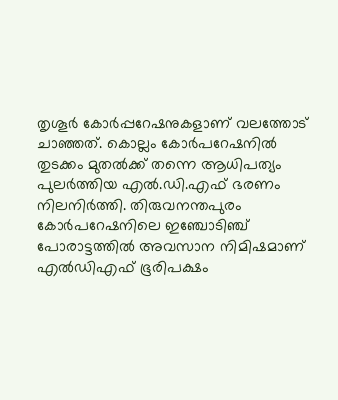തൃശൂര്‍ കോര്‍പ്പറേഷനുകളാണ് വലത്തോട് ചാഞ്ഞത്. കൊല്ലം കോര്‍പറേഷനില്‍ തുടക്കം മുതല്‍ക്ക് തന്നെ ആധിപത്യം പുലര്‍ത്തിയ എല്‍.ഡി.എഫ് ഭരണം നിലനിര്‍ത്തി. തിരുവനന്തപുരം കോര്‍പറേഷനിലെ ഇഞ്ചോടിഞ്ച് പോരാട്ടത്തില്‍ അവസാന നിമിഷമാണ് എല്‍ഡിഎഫ് ഭൂരിപക്ഷം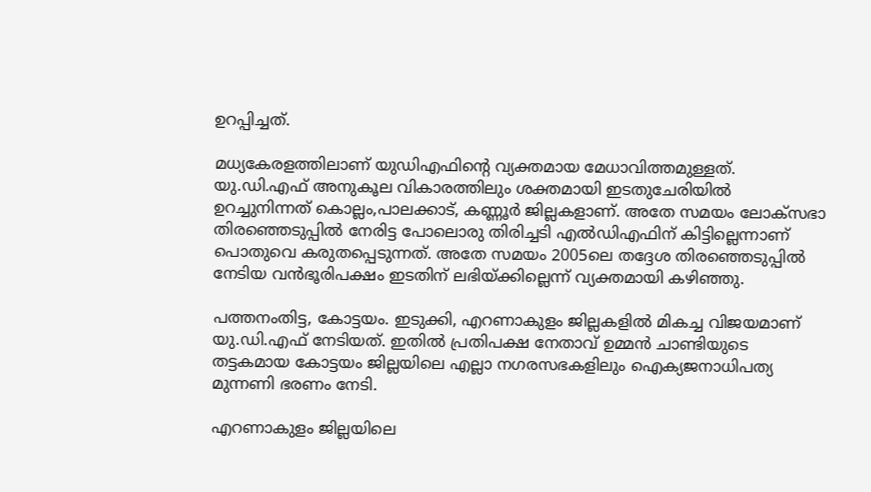ഉറപ്പിച്ചത്.

മധ്യകേരളത്തിലാണ് യുഡിഎഫിന്റെ വ്യക്തമായ മേധാവിത്തമുള്ളത്. യു.ഡി.എഫ് അനുകൂല വികാരത്തിലും ശക്തമായി ഇടതുചേരിയില്‍ ഉറച്ചുനിന്നത് കൊല്ലം,പാലക്കാട്, കണ്ണൂര്‍ ജില്ലകളാണ്. അതേ സമയം ലോക്‌സഭാ തിരഞ്ഞെടുപ്പില്‍ നേരിട്ട പോലൊരു തിരിച്ചടി എല്‍ഡിഎഫിന് കിട്ടില്ലെന്നാണ് പൊതുവെ കരുതപ്പെടുന്നത്. അതേ സമയം 2005ലെ തദ്ദേശ തിരഞ്ഞെടുപ്പില്‍ നേടിയ വന്‍ഭൂരിപക്ഷം ഇടതിന് ലഭിയ്ക്കില്ലെന്ന് വ്യക്തമായി കഴിഞ്ഞു.

പത്തനംതിട്ട, കോട്ടയം. ഇടുക്കി, എറണാകുളം ജില്ലകളില്‍ മികച്ച വിജയമാണ് യു.ഡി.എഫ് നേടിയത്. ഇതില്‍ പ്രതിപക്ഷ നേതാവ് ഉമ്മന്‍ ചാണ്ടിയുടെ തട്ടകമായ കോട്ടയം ജില്ലയിലെ എല്ലാ നഗരസഭകളിലും ഐക്യജനാധിപത്യ മുന്നണി ഭരണം നേടി.

എറണാകുളം ജില്ലയിലെ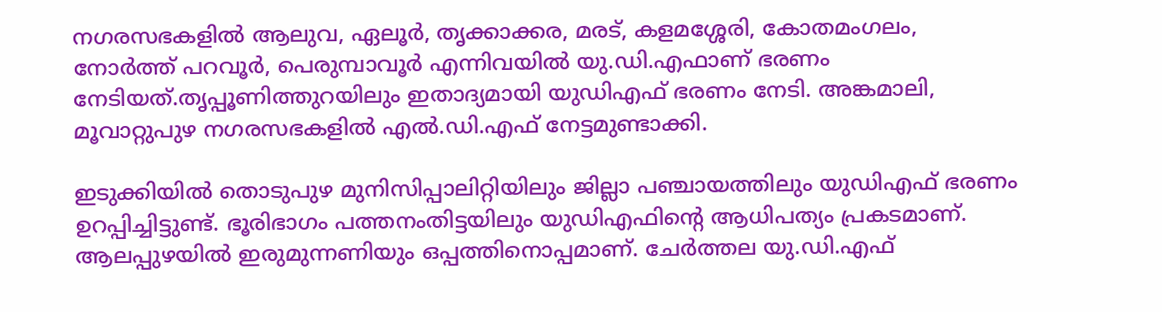നഗരസഭകളില്‍ ആലുവ, ഏലൂര്‍, തൃക്കാക്കര, മരട്, കളമശ്ശേരി, കോതമംഗലം, നോര്‍ത്ത് പറവൂര്‍, പെരുമ്പാവൂര്‍ എന്നിവയില്‍ യു.ഡി.എഫാണ് ഭരണം നേടിയത്.തൃപ്പൂണിത്തുറയിലും ഇതാദ്യമായി യുഡിഎഫ് ഭരണം നേടി. അങ്കമാലി, മൂവാറ്റുപുഴ നഗരസഭകളില്‍ എല്‍.ഡി.എഫ് നേട്ടമുണ്ടാക്കി.

ഇടുക്കിയില്‍ തൊടുപുഴ മുനിസിപ്പാലിറ്റിയിലും ജില്ലാ പഞ്ചായത്തിലും യുഡിഎഫ് ഭരണം ഉറപ്പിച്ചിട്ടുണ്ട്. ഭൂരിഭാഗം പത്തനംതിട്ടയിലും യുഡിഎഫിന്റെ ആധിപത്യം പ്രകടമാണ്. ആലപ്പുഴയില്‍ ഇരുമുന്നണിയും ഒപ്പത്തിനൊപ്പമാണ്. ചേര്‍ത്തല യു.ഡി.എഫ്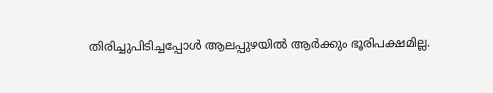തിരിച്ചുപിടിച്ചപ്പോള്‍ ആലപ്പുഴയില്‍ ആര്‍ക്കും ഭൂരിപക്ഷമില്ല.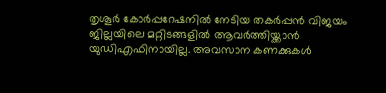തൃശൂര്‍ കോര്‍പ്പറേഷനില്‍ നേടിയ തകര്‍പ്പന്‍ വിജയം ജില്ലയിലെ മറ്റിടങ്ങളില്‍ ആവര്‍ത്തിയ്ക്കാന്‍ യുഡിഎഫിനായില്ല. അവസാന കണക്കുകള്‍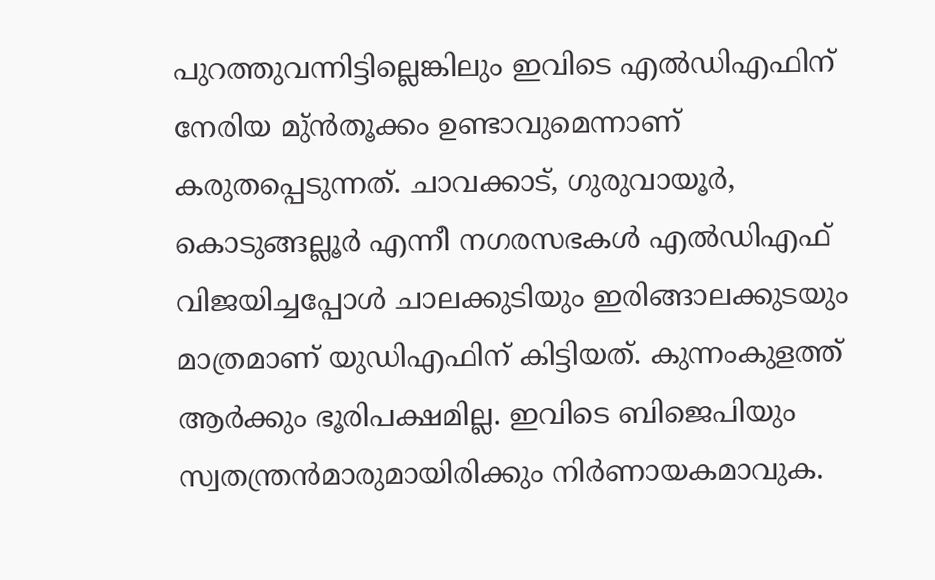പുറത്തുവന്നിട്ടില്ലെങ്കിലും ഇവിടെ എല്‍ഡിഎഫിന് നേരിയ മു്ന്‍തൂക്കം ഉണ്ടാവുമെന്നാണ് കരുതപ്പെടുന്നത്. ചാവക്കാട്, ഗുരുവായൂര്‍, കൊടുങ്ങല്ലൂര്‍ എന്നീ നഗരസഭകള്‍ എല്‍ഡിഎഫ് വിജയിച്ചപ്പോള്‍ ചാലക്കുടിയും ഇരിങ്ങാലക്കുടയും മാത്രമാണ് യുഡിഎഫിന് കിട്ടിയത്. കുന്നംകുളത്ത് ആര്‍ക്കും ഭൂരിപക്ഷമില്ല. ഇവിടെ ബിജെപിയും സ്വതന്ത്രന്‍മാരുമായിരിക്കും നിര്‍ണായകമാവുക.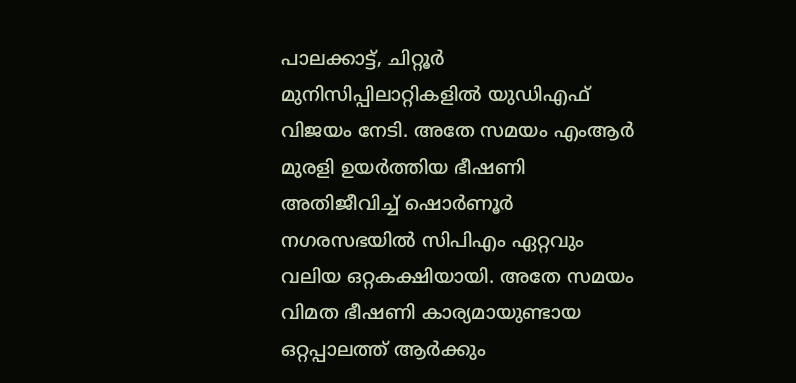പാലക്കാട്ട്, ചിറ്റൂര്‍ മുനിസിപ്പിലാറ്റികളില്‍ യുഡിഎഫ് വിജയം നേടി. അതേ സമയം എംആര്‍ മുരളി ഉയര്‍ത്തിയ ഭീഷണി അതിജീവിച്ച് ഷൊര്‍ണൂര്‍ നഗരസഭയില്‍ സിപിഎം ഏറ്റവും വലിയ ഒറ്റകക്ഷിയായി. അതേ സമയം വിമത ഭീഷണി കാര്യമായുണ്ടായ ഒറ്റപ്പാലത്ത് ആര്‍ക്കും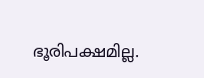ഭൂരിപക്ഷമില്ല.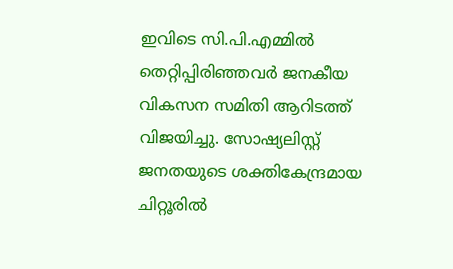ഇവിടെ സി.പി.എമ്മില്‍ തെറ്റിപ്പിരിഞ്ഞവര്‍ ജനകീയ വികസന സമിതി ആറിടത്ത് വിജയിച്ചു. സോഷ്യലിസ്റ്റ് ജനതയുടെ ശക്തികേന്ദ്രമായ ചിറ്റൂരില്‍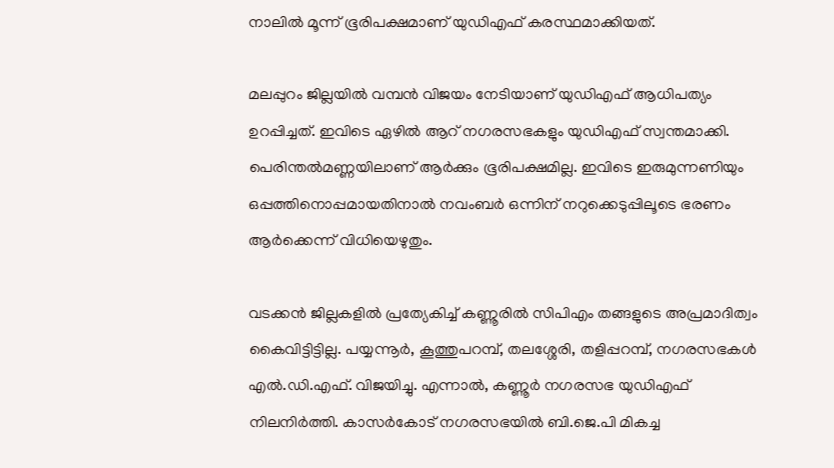നാലില്‍ മൂന്ന് ഭൂരിപക്ഷമാണ് യുഡിഎഫ് കരസ്ഥമാക്കിയത്.

മലപ്പുറം ജില്ലയില്‍ വമ്പന്‍ വിജയം നേടിയാണ് യുഡിഎഫ് ആധിപത്യം ഉറപ്പിച്ചത്. ഇവിടെ ഏഴില്‍ ആറ് നഗരസഭകളും യുഡിഎഫ് സ്വന്തമാക്കി. പെരിന്തല്‍മണ്ണയിലാണ് ആര്‍ക്കും ഭൂരിപക്ഷമില്ല. ഇവിടെ ഇരുമുന്നണിയും ഒപ്പത്തിനൊപ്പമായതിനാല്‍ നവംബര്‍ ഒന്നിന് നറുക്കെടുപ്പിലൂടെ ഭരണം ആര്‍ക്കെന്ന് വിധിയെഴുതും.

വടക്കന്‍ ജില്ലകളില്‍ പ്രത്യേകിച്ച് കണ്ണൂരില്‍ സിപിഎം തങ്ങളുടെ അപ്രമാദിത്വം കൈവിട്ടിട്ടില്ല. പയ്യന്നൂര്‍, കൂത്തുപറമ്പ്, തലശ്ശേരി, തളിപ്പറമ്പ്, നഗരസഭകള്‍ എല്‍.ഡി.എഫ്. വിജയിച്ചു. എന്നാല്‍, കണ്ണൂര്‍ നഗരസഭ യുഡിഎഫ് നിലനിര്‍ത്തി. കാസര്‍കോട് നഗരസഭയില്‍ ബി.ജെ.പി മികച്ച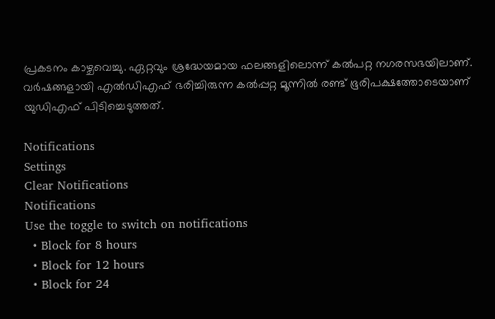പ്രകടനം കാഴ്ചവെച്ചു. ഏറ്റവും ശ്രദ്ധേയമായ ഫലങ്ങളിലൊന്ന് കല്‍പറ്റ നഗരസഭയിലാണ്. വര്‍ഷങ്ങളായി എല്‍ഡിഎഫ് ഭരിച്ചിരുന്ന കല്‍പ്പറ്റ മൂന്നില്‍ രണ്ട് ഭൂരിപക്ഷത്തോടെയാണ് യുഡിഎഫ് പിടിച്ചെടുത്തത്.

Notifications
Settings
Clear Notifications
Notifications
Use the toggle to switch on notifications
  • Block for 8 hours
  • Block for 12 hours
  • Block for 24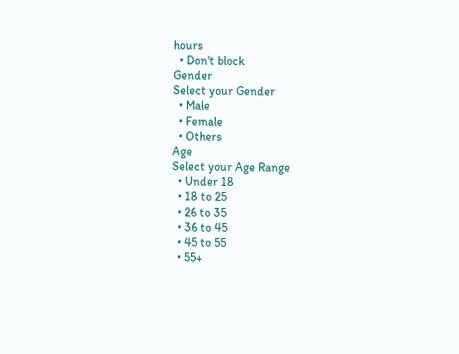hours
  • Don't block
Gender
Select your Gender
  • Male
  • Female
  • Others
Age
Select your Age Range
  • Under 18
  • 18 to 25
  • 26 to 35
  • 36 to 45
  • 45 to 55
  • 55+